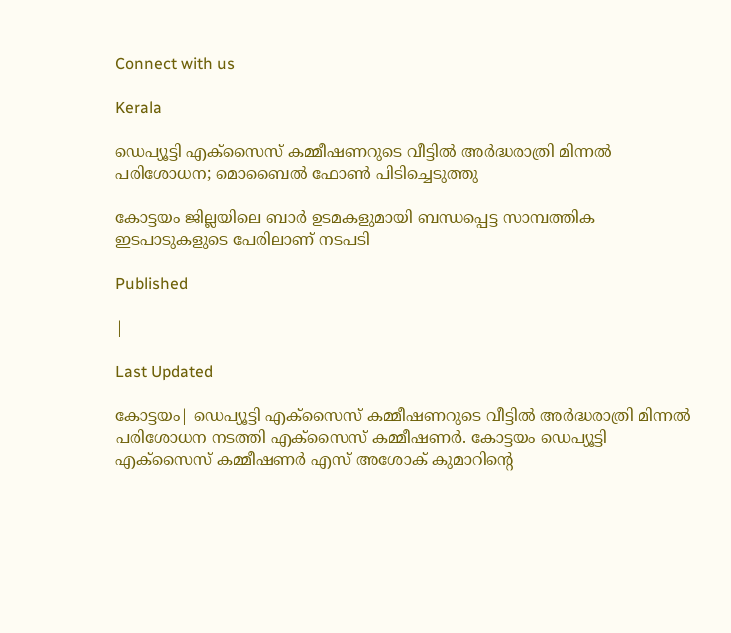Connect with us

Kerala

ഡെപ്യൂട്ടി എക്‌സൈസ് കമ്മീഷണറുടെ വീട്ടില്‍ അര്‍ദ്ധരാത്രി മിന്നല്‍ പരിശോധന; മൊബൈല്‍ ഫോണ്‍ പിടിച്ചെടുത്തു

കോട്ടയം ജില്ലയിലെ ബാര്‍ ഉടമകളുമായി ബന്ധപ്പെട്ട സാമ്പത്തിക ഇടപാടുകളുടെ പേരിലാണ് നടപടി

Published

|

Last Updated

കോട്ടയം| ഡെപ്യൂട്ടി എക്‌സൈസ് കമ്മീഷണറുടെ വീട്ടില്‍ അര്‍ദ്ധരാത്രി മിന്നല്‍ പരിശോധന നടത്തി എക്‌സൈസ് കമ്മീഷണര്‍. കോട്ടയം ഡെപ്യൂട്ടി എക്‌സൈസ് കമ്മീഷണര്‍ എസ് അശോക് കുമാറിന്റെ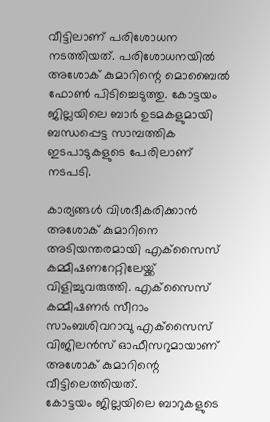വീട്ടിലാണ് പരിശോധന നടത്തിയത്. പരിശോധനയില്‍ അശോക് കുമാറിന്റെ മൊബൈല്‍ ഫോണ്‍ പിടിച്ചെടുത്തു. കോട്ടയം ജില്ലയിലെ ബാര്‍ ഉടമകളുമായി ബന്ധപ്പെട്ട സാമ്പത്തിക ഇടപാടുകളുടെ പേരിലാണ് നടപടി.

കാര്യങ്ങള്‍ വിശദീകരിക്കാന്‍ അശോക് കുമാറിനെ അടിയന്തരമായി എക്‌സൈസ് കമ്മീഷണറേറ്റിലേയ്ക്ക് വിളിച്ചുവരുത്തി. എക്‌സൈസ് കമ്മീഷണര്‍ സീറാം സാംബശിവറാവു എക്‌സൈസ് വിജിലന്‍സ് ഓഫീസറുമായാണ് അശോക് കുമാറിന്റെ വീട്ടിലെത്തിയത്.
കോട്ടയം ജില്ലയിലെ ബാറുകളുടെ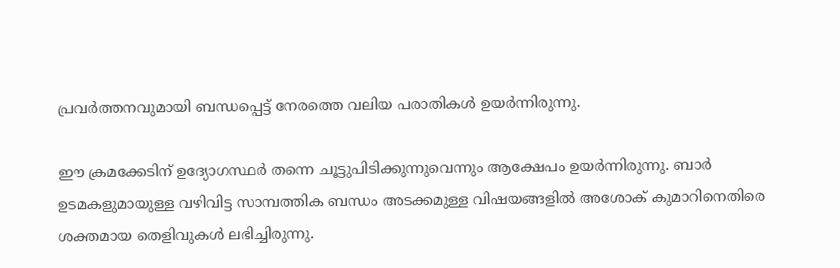പ്രവര്‍ത്തനവുമായി ബന്ധപ്പെട്ട് നേരത്തെ വലിയ പരാതികള്‍ ഉയര്‍ന്നിരുന്നു.

ഈ ക്രമക്കേടിന് ഉദ്യോഗസ്ഥര്‍ തന്നെ ചൂട്ടുപിടിക്കുന്നുവെന്നും ആക്ഷേപം ഉയര്‍ന്നിരുന്നു. ബാര്‍ ഉടമകളുമായുള്ള വഴിവിട്ട സാമ്പത്തിക ബന്ധം അടക്കമുള്ള വിഷയങ്ങളില്‍ അശോക് കുമാറിനെതിരെ ശക്തമായ തെളിവുകള്‍ ലഭിച്ചിരുന്നു.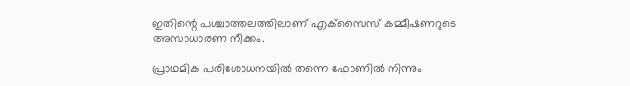ഇതിന്റെ പശ്ചാത്തലത്തിലാണ് എക്‌സൈസ് കമ്മീഷണറുടെ അസാധാരണ നീക്കം.

പ്രാഥമിക പരിശോധനയില്‍ തന്നെ ഫോണില്‍ നിന്നും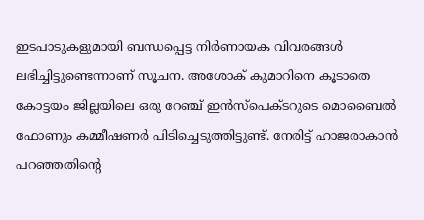ഇടപാടുകളുമായി ബന്ധപ്പെട്ട നിര്‍ണായക വിവരങ്ങള്‍ ലഭിച്ചിട്ടുണ്ടെന്നാണ് സൂചന. അശോക് കുമാറിനെ കൂടാതെ കോട്ടയം ജില്ലയിലെ ഒരു റേഞ്ച് ഇന്‍സ്‌പെക്ടറുടെ മൊബൈല്‍ ഫോണും കമ്മീഷണര്‍ പിടിച്ചെടുത്തിട്ടുണ്ട്. നേരിട്ട് ഹാജരാകാന്‍ പറഞ്ഞതിന്റെ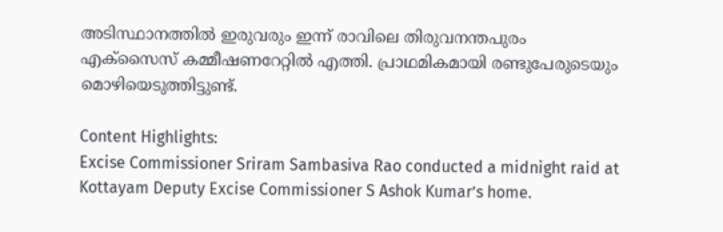അടിസ്ഥാനത്തില്‍ ഇരുവരും ഇന്ന് രാവിലെ തിരുവനന്തപുരം എക്‌സൈസ് കമ്മീഷണറേറ്റില്‍ എത്തി. പ്രാഥമികമായി രണ്ടുപേരുടെയും മൊഴിയെടുത്തിട്ടുണ്ട്.

Content Highlights:
Excise Commissioner Sriram Sambasiva Rao conducted a midnight raid at Kottayam Deputy Excise Commissioner S Ashok Kumar’s home.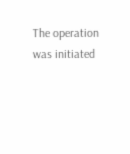The operation was initiated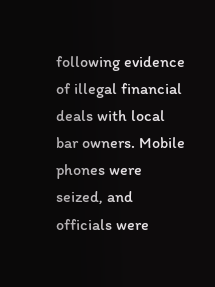following evidence of illegal financial deals with local bar owners. Mobile phones were seized, and officials were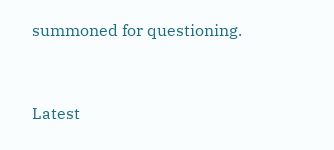summoned for questioning.



Latest